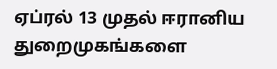ஏப்ரல் 13 முதல் ஈரானிய துறைமுகங்களை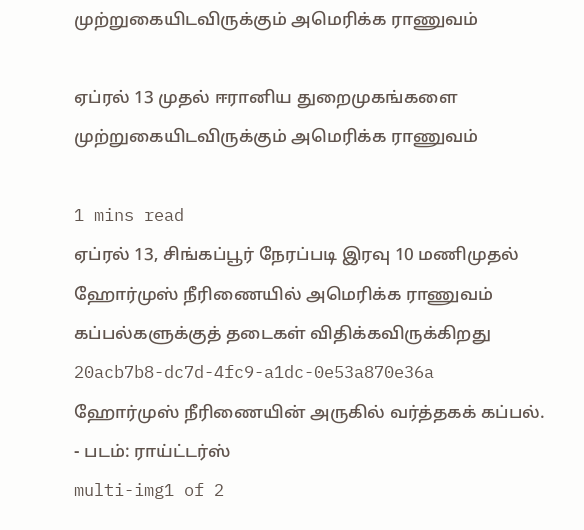முற்றுகையிடவிருக்கும் அமெரிக்க ராணுவம்

ஏப்ரல் 13 முதல் ஈரானிய துறைமுகங்களை முற்றுகையிடவிருக்கும் அமெரிக்க ராணுவம்

1 mins read
ஏப்ரல் 13, சிங்கப்பூர் நேரப்படி இரவு 10 மணிமுதல் ஹோர்முஸ் நீரிணையில் அமெரிக்க ராணுவம் கப்பல்களுக்குத் தடைகள் விதிக்கவிருக்கிறது
20acb7b8-dc7d-4fc9-a1dc-0e53a870e36a
ஹோர்முஸ் நீரிணையின் அருகில் வர்த்தகக் கப்பல். - படம்: ராய்ட்டர்ஸ்
multi-img1 of 2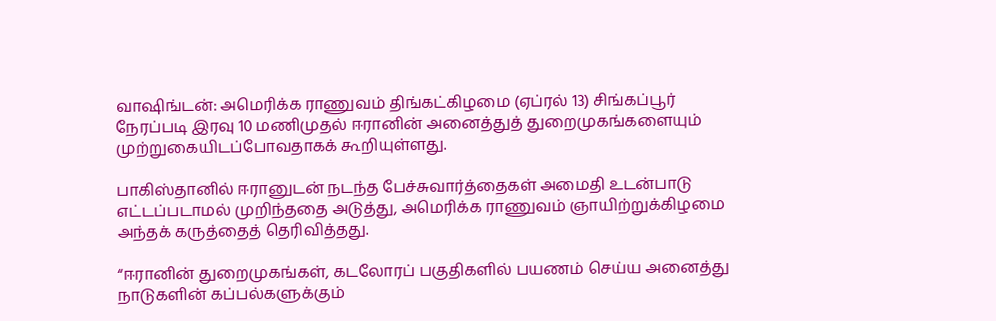வாஷிங்டன்: அமெரிக்க ராணுவம் திங்கட்கிழமை (ஏப்ரல் 13) சிங்கப்பூர் நேரப்படி இரவு 10 மணிமுதல் ஈரானின் அனைத்துத் துறைமுகங்களையும் முற்றுகையிடப்போவதாகக் கூறியுள்ளது.

பாகிஸ்தானில் ஈரானுடன் நடந்த பேச்சுவார்த்தைகள் அமைதி உடன்பாடு எட்டப்படாமல் முறிந்ததை அடுத்து, அமெரிக்க ராணுவம் ஞாயிற்றுக்கிழமை அந்தக் கருத்தைத் தெரிவித்தது.

“ஈரானின் துறைமுகங்கள், கடலோரப் பகுதிகளில் பயணம் செய்ய அனைத்து நாடுகளின் கப்பல்களுக்கும்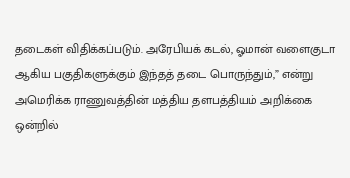தடைகள் விதிக்கப்படும். அரேபியக் கடல், ஓமான் வளைகுடா ஆகிய பகுதிகளுக்கும் இந்தத் தடை பொருந்தும்,” என்று அமெரிக்க ராணுவத்தின் மத்திய தளபத்தியம் அறிக்கை ஒன்றில்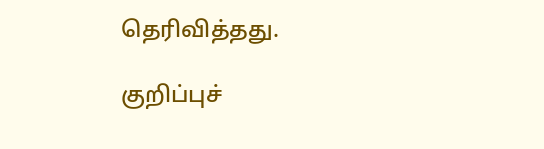தெரிவித்தது.

குறிப்புச்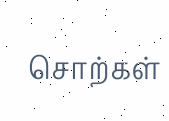சொற்கள்